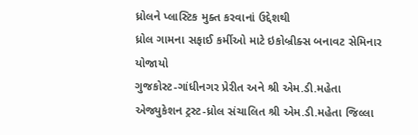ધ્રોલને પ્લાસ્ટિક મુક્ત કરવાનાં ઉદ્દેશથી
ધ્રોલ ગામના સફાઈ કર્મીઓ માટે ઇકોબ્રીક્સ બનાવટ સેમિનાર યોજાયો
ગુજકોસ્ટ-ગાંધીનગર પ્રેરીત અને શ્રી એમ.ડી.મહેતા એજ્યુકેશન ટ્રસ્ટ-ધ્રોલ સંચાલિત શ્રી એમ.ડી.મહેતા જિલ્લા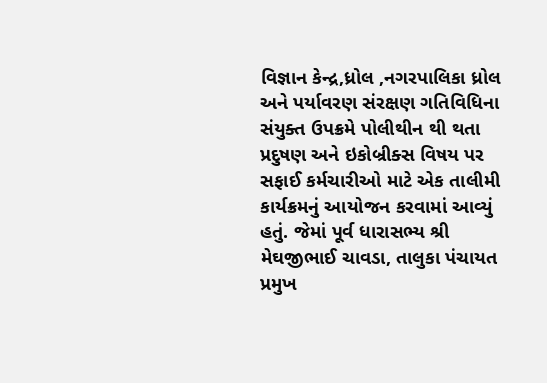વિજ્ઞાન કેન્દ્ર,ધ્રોલ ,નગરપાલિકા ધ્રોલ અને પર્યાવરણ સંરક્ષણ ગતિવિધિના સંયુક્ત ઉપક્રમે પોલીથીન થી થતા પ્રદુષણ અને ઇકોબ્રીક્સ વિષય પર સફાઈ કર્મચારીઓ માટે એક તાલીમી કાર્યક્રમનું આયોજન કરવામાં આવ્યું હતું. જેમાં પૂર્વ ધારાસભ્ય શ્રી મેઘજીભાઈ ચાવડા, તાલુકા પંચાયત પ્રમુખ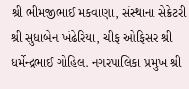શ્રી ભીમજીભાઈ મકવાણા, સંસ્થાના સેક્રેટરી શ્રી સુધાબેન ખંઢેરિયા, ચીફ ઓફિસર શ્રી ધર્મેન્દ્રભાઈ ગોહિલ. નગરપાલિકા પ્રમુખ શ્રી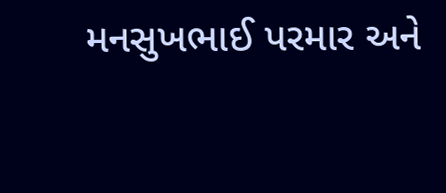મનસુખભાઈ પરમાર અને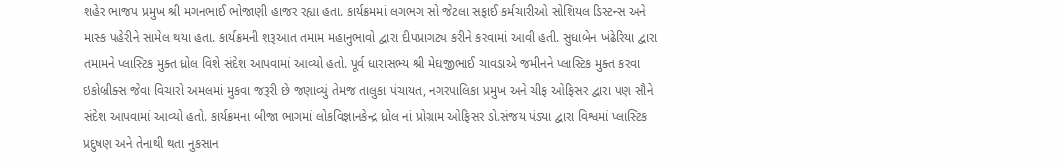શહેર ભાજપ પ્રમુખ શ્રી મગનભાઈ ભોજાણી હાજર રહ્યા હતા. કાર્યક્રમમાં લગભગ સો જેટલા સફાઈ કર્મચારીઓ સોશિયલ ડિસ્ટન્સ અને માસ્ક પહેરીને સામેલ થયા હતા. કાર્યક્રમની શરૂઆત તમામ મહાનુભાવો દ્વારા દીપપ્રાગટ્ય કરીને કરવામાં આવી હતી. સુધાબેન ખંઢેરિયા દ્વારા તમામને પ્લાસ્ટિક મુક્ત ધ્રોલ વિશે સંદેશ આપવામાં આવ્યો હતો. પૂર્વ ધારાસભ્ય શ્રી મેઘજીભાઈ ચાવડાએ જમીનને પ્લાસ્ટિક મુક્ત કરવા ઇકોબ્રીક્સ જેવા વિચારો અમલમાં મુકવા જરૂરી છે જણાવ્યું તેમજ તાલુકા પંચાયત, નગરપાલિકા પ્રમુખ અને ચીફ ઓફિસર દ્વારા પણ સૌને સંદેશ આપવામાં આવ્યો હતો. કાર્યક્રમના બીજા ભાગમાં લોકવિજ્ઞાનકેન્દ્ર ધ્રોલ નાં પ્રોગ્રામ ઓફિસર ડો.સંજય પંડ્યા દ્વારા વિશ્વમાં પ્લાસ્ટિક પ્રદુષણ અને તેનાથી થતા નુકસાન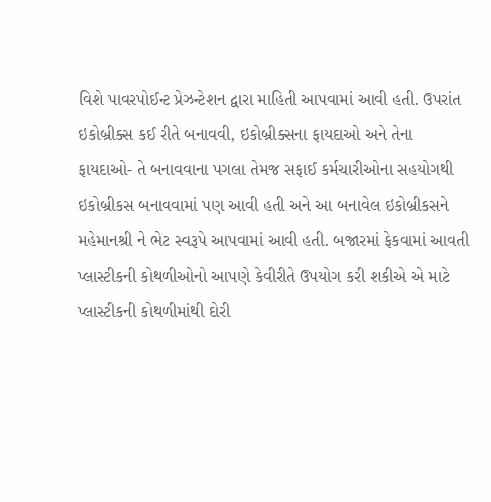વિશે પાવરપોઈન્ટ પ્રેઝન્ટેશન દ્વારા માહિતી આપવામાં આવી હતી. ઉપરાંત ઇકોબ્રીક્સ કઈ રીતે બનાવવી, ઇકોબ્રીક્સના ફાયદાઓ અને તેના ફાયદાઓ- તે બનાવવાના પગલા તેમજ સફાઈ કર્મચારીઓના સહયોગથી ઇકોબ્રીકસ બનાવવામાં પણ આવી હતી અને આ બનાવેલ ઇકોબ્રીકસને મહેમાનશ્રી ને ભેટ સ્વરૂપે આપવામાં આવી હતી. બજારમાં ફેકવામાં આવતી પ્લાસ્ટીકની કોથળીઓનો આપણે કેવીરીતે ઉપયોગ કરી શકીએ એ માટે પ્લાસ્ટીકની કોથળીમાંથી દોરી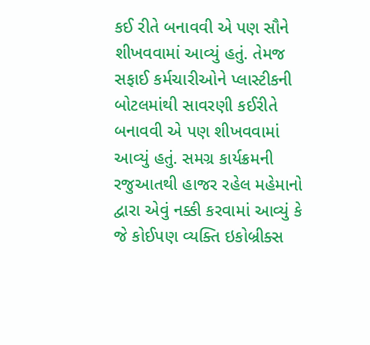કઈ રીતે બનાવવી એ પણ સૌને શીખવવામાં આવ્યું હતું. તેમજ સફાઈ કર્મચારીઓને પ્લાસ્ટીકની બોટલમાંથી સાવરણી કઈરીતે બનાવવી એ પણ શીખવવામાં આવ્યું હતું. સમગ્ર કાર્યક્રમની રજુઆતથી હાજર રહેલ મહેમાનો દ્વારા એવું નક્કી કરવામાં આવ્યું કે જે કોઈપણ વ્યક્તિ ઇકોબ્રીક્સ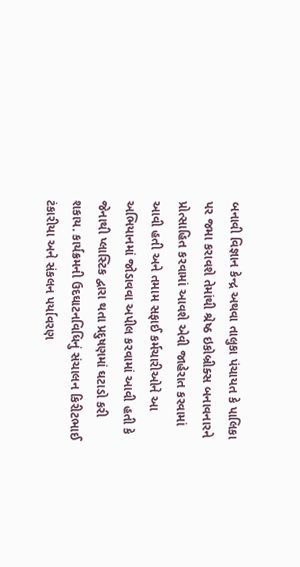બનાવી વિજ્ઞાન કેન્દ્ર અથવા તાલુકા પંચાયત કે પાલિકા પર જમા કરાવશે તેમાંથી શ્રેષ્ઠ ઇકોબ્રીક્સ બનાવનારને પ્રોત્સાહિત કરવામાં આવશે એવી જાહેરાત કરવામાં આવી હતી અને તમામ સફાઈ કર્મચારીઓને આ અભિયાનમાં જોડાવવા અપીલ કરવામાં આવી હતી કે જેનાથી પ્લાસ્ટિક દ્વારા થતા પ્રદુષણમાં ઘટાડો કરી શકાય. કાર્યક્રમની ઉદઘાટનવિધિનું સંચાલન કિરીટભાઈ ટંકારીયા અને સંકલન પર્યાવરણ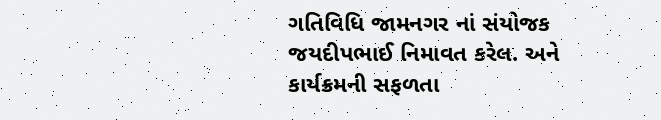ગતિવિધિ જામનગર નાં સંયોજક જયદીપભાઈ નિમાવત કરેલ. અને કાર્યક્રમની સફળતા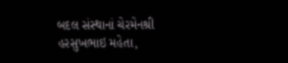બદલ સંસ્થાનાં ચેરમેનશ્રી હરસુખભાઇ મહેતા,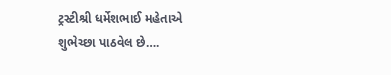ટ્રસ્ટીશ્રી ધર્મેશભાઈ મહેતાએ શુભેચ્છા પાઠવેલ છે….